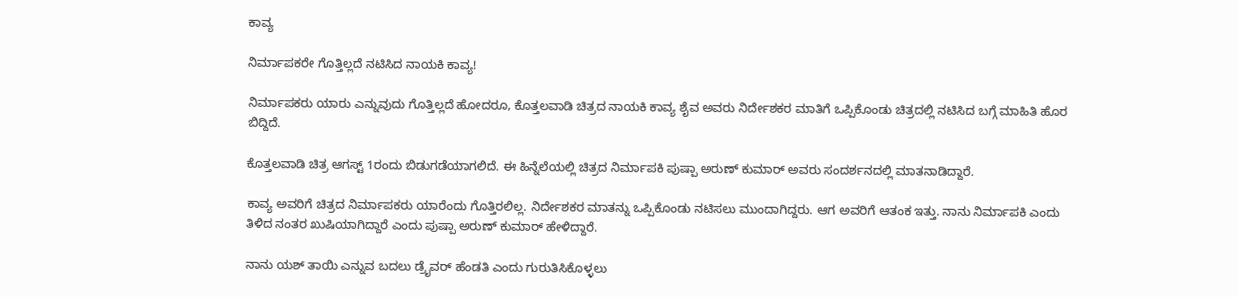ಕಾವ್ಯ

ನಿರ್ಮಾಪಕರೇ ಗೊತ್ತಿಲ್ಲದೆ ನಟಿಸಿದ ನಾಯಕಿ ಕಾವ್ಯ!

ನಿರ್ಮಾಪಕರು ಯಾರು ಎನ್ನುವುದು ಗೊತ್ತಿಲ್ಲದೆ ಹೋದರೂ, ಕೊತ್ತಲವಾಡಿ ಚಿತ್ರದ ನಾಯಕಿ ಕಾವ್ಯ ಶೈವ ಅವರು ನಿರ್ದೇಶಕರ ಮಾತಿಗೆ ಒಪ್ಪಿಕೊಂಡು ಚಿತ್ರದಲ್ಲಿ ನಟಿಸಿದ ಬಗ್ಗೆ ಮಾಹಿತಿ ಹೊರ ಬಿದ್ದಿದೆ.

ಕೊತ್ತಲವಾಡಿ ಚಿತ್ರ ಆಗಸ್ಟ್ 1ರಂದು ಬಿಡುಗಡೆಯಾಗಲಿದೆ. ಈ ಹಿನ್ನೆಲೆಯಲ್ಲಿ ಚಿತ್ರದ ನಿರ್ಮಾಪಕಿ ಪುಷ್ಪಾ ಅರುಣ್ ಕುಮಾರ್ ಅವರು ಸಂದರ್ಶನದಲ್ಲಿ ಮಾತನಾಡಿದ್ದಾರೆ.

ಕಾವ್ಯ ಅವರಿಗೆ ಚಿತ್ರದ ನಿರ್ಮಾಪಕರು ಯಾರೆಂದು ಗೊತ್ತಿರಲಿಲ್ಲ. ನಿರ್ದೇಶಕರ ಮಾತನ್ನು ಒಪ್ಪಿಕೊಂಡು ನಟಿಸಲು ಮುಂದಾಗಿದ್ದರು. ಆಗ ಅವರಿಗೆ ಆತಂಕ ಇತ್ತು. ನಾನು ನಿರ್ಮಾಪಕಿ ಎಂದು ತಿಳಿದ ನಂತರ ಖುಷಿಯಾಗಿದ್ದಾರೆ ಎಂದು ಪುಷ್ಪಾ ಅರುಣ್ ಕುಮಾರ್ ಹೇಳಿದ್ದಾರೆ.

ನಾನು ಯಶ್ ತಾಯಿ ಎನ್ನುವ ಬದಲು ಡ್ರೈವರ್ ಹೆಂಡತಿ ಎಂದು ಗುರುತಿಸಿಕೊಳ್ಳಲು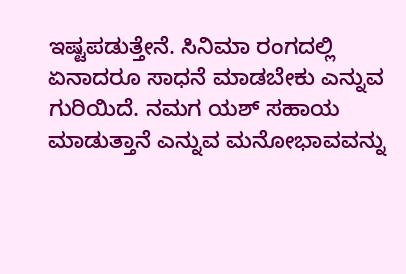ಇಷ್ಟಪಡುತ್ತೇನೆ. ಸಿನಿಮಾ ರಂಗದಲ್ಲಿ ಏನಾದರೂ ಸಾಧನೆ ಮಾಡಬೇಕು ಎನ್ನುವ ಗುರಿಯಿದೆ. ನಮಗ ಯಶ್ ಸಹಾಯ ಮಾಡುತ್ತಾನೆ ಎನ್ನುವ ಮನೋಭಾವವನ್ನು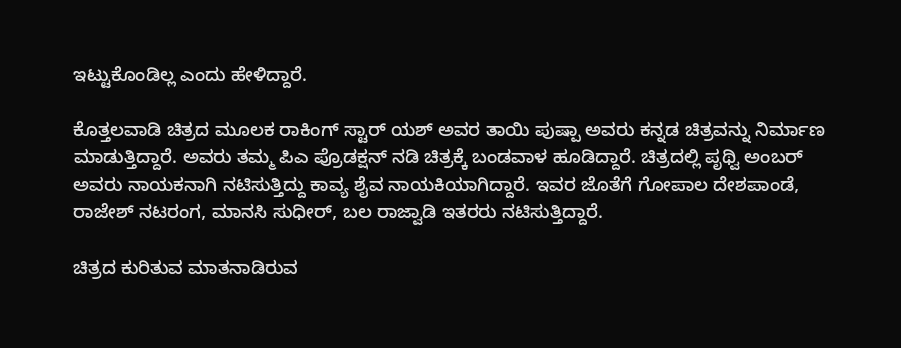ಇಟ್ಟುಕೊಂಡಿಲ್ಲ ಎಂದು ಹೇಳಿದ್ದಾರೆ.

ಕೊತ್ತಲವಾಡಿ ಚಿತ್ರದ ಮೂಲಕ ರಾಕಿಂಗ್ ಸ್ಟಾರ್ ಯಶ್ ಅವರ ತಾಯಿ ಪುಷ್ಪಾ ಅವರು ಕನ್ನಡ ಚಿತ್ರವನ್ನು ನಿರ್ಮಾಣ ಮಾಡುತ್ತಿದ್ದಾರೆ. ಅವರು ತಮ್ಮ ಪಿಎ ಪ್ರೊಡಕ್ಷನ್ ನಡಿ ಚಿತ್ರಕ್ಕೆ ಬಂಡವಾಳ ಹೂಡಿದ್ದಾರೆ. ಚಿತ್ರದಲ್ಲಿ ಪೃಥ್ವಿ ಅಂಬರ್ ಅವರು ನಾಯಕನಾಗಿ ನಟಿಸುತ್ತಿದ್ದು ಕಾವ್ಯ ಶೈವ ನಾಯಕಿಯಾಗಿದ್ದಾರೆ. ಇವರ ಜೊತೆಗೆ ಗೋಪಾಲ ದೇಶಪಾಂಡೆ, ರಾಜೇಶ್ ನಟರಂಗ, ಮಾನಸಿ ಸುಧೀರ್, ಬಲ ರಾಜ್ವಾಡಿ ಇತರರು ನಟಿಸುತ್ತಿದ್ದಾರೆ.

ಚಿತ್ರದ ಕುರಿತುವ ಮಾತನಾಡಿರುವ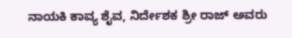ನಾಯಕಿ ಕಾವ್ಯ ಶೈವ, ನಿರ್ದೇಶಕ ಶ್ರೀ ರಾಜ್ ಅವರು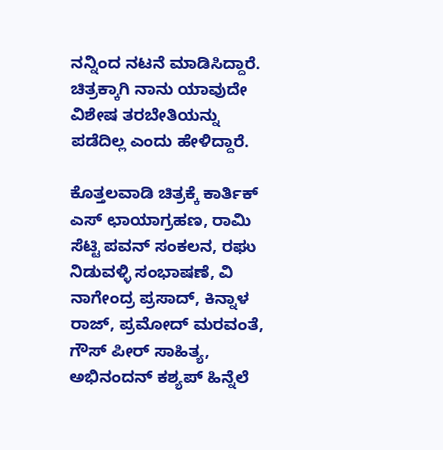ನನ್ನಿಂದ ನಟನೆ ಮಾಡಿಸಿದ್ದಾರೆ. ಚಿತ್ರಕ್ಕಾಗಿ ನಾನು ಯಾವುದೇ ವಿಶೇಷ ತರಬೇತಿಯನ್ನು ಪಡೆದಿಲ್ಲ ಎಂದು ಹೇಳಿದ್ದಾರೆ.

ಕೊತ್ತಲವಾಡಿ ಚಿತ್ರಕ್ಕೆ ಕಾರ್ತಿಕ್ ಎಸ್ ಛಾಯಾಗ್ರಹಣ, ರಾಮಿ ಸೆಟ್ಟಿ ಪವನ್ ಸಂಕಲನ, ರಘು ನಿಡುವಳ್ಳಿ ಸಂಭಾಷಣೆ, ವಿ ನಾಗೇಂದ್ರ ಪ್ರಸಾದ್, ಕಿನ್ನಾಳ ರಾಜ್, ಪ್ರಮೋದ್ ಮರವಂತೆ, ಗೌಸ್ ಪೀರ್ ಸಾಹಿತ್ಯ, ಅಭಿನಂದನ್ ಕಶ್ಯಪ್ ಹಿನ್ನೆಲೆ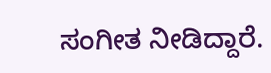ಸಂಗೀತ ನೀಡಿದ್ದಾರೆ.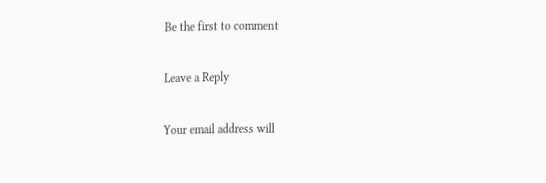Be the first to comment

Leave a Reply

Your email address will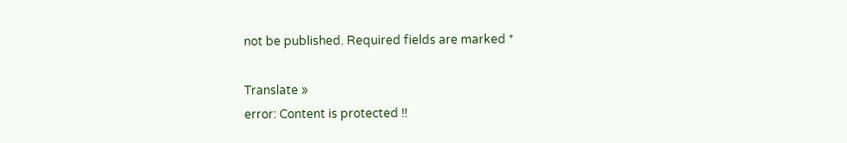not be published. Required fields are marked *

Translate »
error: Content is protected !!